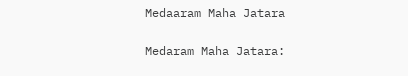Medaaram Maha Jatara

Medaram Maha Jatara: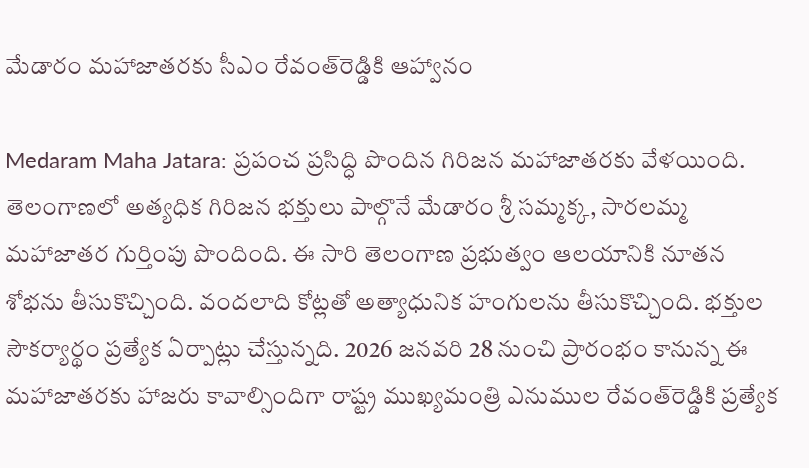మేడారం మ‌హాజాత‌ర‌కు సీఎం రేవంత్‌రెడ్డికి ఆహ్వానం

Medaram Maha Jatara: ప్ర‌పంచ ప్ర‌సిద్ధి పొందిన గిరిజ‌న మ‌హాజాత‌రకు వేళ‌యింది. తెలంగాణ‌లో అత్య‌ధిక గిరిజ‌న భ‌క్తులు పాల్గొనే మేడారం శ్రీ స‌మ్మ‌క్క‌, సార‌ల‌మ్మ మ‌హాజాత‌ర గుర్తింపు పొందింది. ఈ సారి తెలంగాణ ప్ర‌భుత్వం ఆల‌యానికి నూత‌న శోభ‌ను తీసుకొచ్చింది. వంద‌లాది కోట్ల‌తో అత్యాధునిక హంగుల‌ను తీసుకొచ్చింది. భ‌క్తుల సౌక‌ర్యార్థం ప్ర‌త్యేక ఏర్పాట్లు చేస్తున్న‌ది. 2026 జ‌న‌వ‌రి 28 నుంచి ప్రారంభం కానున్న ఈ మ‌హాజాత‌రకు హాజ‌రు కావాల్సిందిగా రాష్ట్ర ముఖ్య‌మంత్రి ఎనుముల రేవంత్‌రెడ్డికి ప్ర‌త్యేక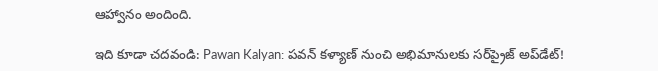ఆహ్వానం అందింది.

ఇది కూడా చదవండి: Pawan Kalyan: పవన్ కళ్యాణ్ నుంచి అభిమానులకు సర్‌ప్రైజ్ అప్‌డేట్!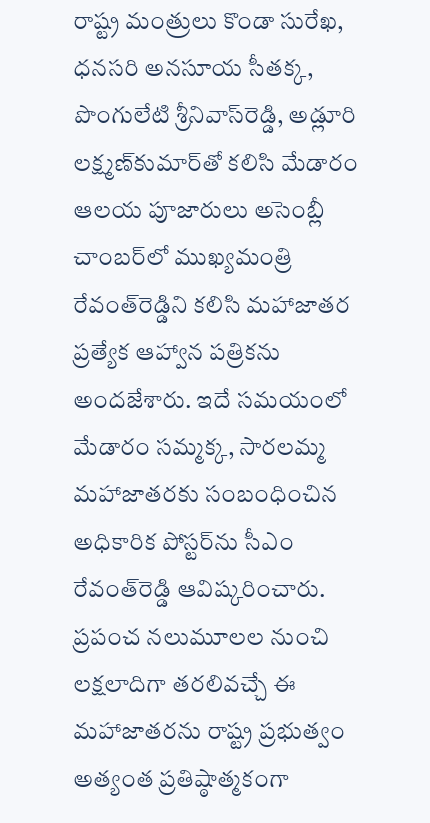రాష్ట్ర మంత్రులు కొండా సురేఖ‌, ధ‌న‌స‌రి అన‌సూయ సీత‌క్క‌, పొంగులేటి శ్రీనివాస్‌రెడ్డి, అడ్లూరి ల‌క్ష్మ‌ణ్‌కుమార్‌తో క‌లిసి మేడారం ఆల‌య పూజారులు అసెంబ్లీ చాంబ‌ర్‌లో ముఖ్య‌మంత్రి రేవంత్‌రెడ్డిని క‌లిసి మ‌హాజాత‌ర ప్ర‌త్యేక ఆహ్వాన ప‌త్రిక‌ను అంద‌జేశారు. ఇదే స‌మ‌యంలో మేడారం స‌మ్మ‌క్క‌, సార‌ల‌మ్మ మ‌హాజాత‌రకు సంబంధించిన అధికారిక పోస్ట‌ర్‌ను సీఎం రేవంత్‌రెడ్డి ఆవిష్క‌రించారు. ప్ర‌పంచ న‌లుమూల‌ల నుంచి ల‌క్ష‌లాదిగా త‌ర‌లివ‌చ్చే ఈ మ‌హాజాత‌ర‌ను రాష్ట్ర‌ ప్ర‌భుత్వం అత్యంత ప్ర‌తిష్ఠాత్మ‌కంగా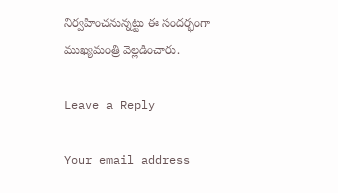నిర్వ‌హించ‌నున్న‌ట్టు ఈ సంద‌ర్భంగా ముఖ్య‌మంత్రి వెల్ల‌డించారు.

Leave a Reply

Your email address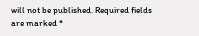will not be published. Required fields are marked *